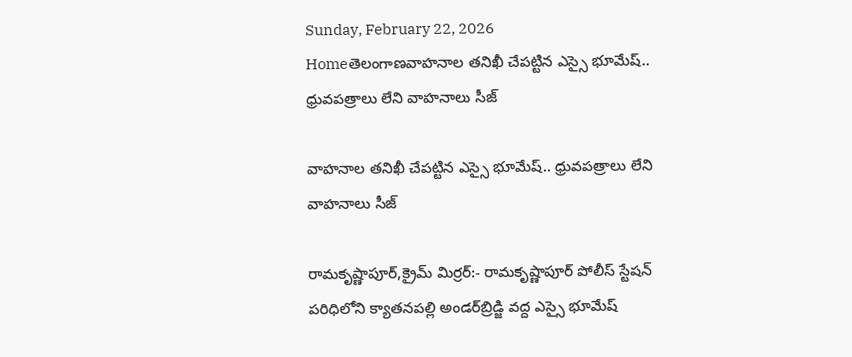Sunday, February 22, 2026
Homeతెలంగాణవాహనాల తనిఖీ చేపట్టిన ఎస్సై భూమేష్.. ధ్రువపత్రాలు లేని వాహనాలు సీజ్

వాహనాల తనిఖీ చేపట్టిన ఎస్సై భూమేష్.. ధ్రువపత్రాలు లేని వాహనాలు సీజ్

రామకృష్ణాపూర్,క్రైమ్ మిర్రర్:- రామకృష్ణాపూర్ పోలీస్ స్టేషన్ పరిధిలోని క్యాతనపల్లి అండర్‌బ్రిడ్జి వద్ద ఎస్సై భూమేష్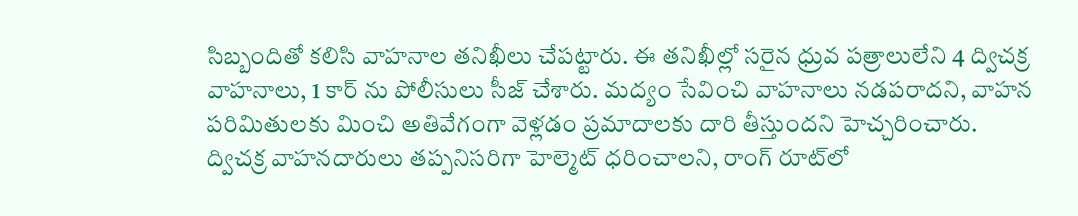సిబ్బందితో కలిసి వాహనాల తనిఖీలు చేపట్టారు. ఈ తనిఖీల్లో సరైన ధ్రువ పత్రాలులేని 4 ద్విచక్ర వాహనాలు, 1 కార్ ను పోలీసులు సీజ్ చేశారు. మద్యం సేవించి వాహనాలు నడపరాదని, వాహన పరిమితులకు మించి అతివేగంగా వెళ్లడం ప్రమాదాలకు దారి తీస్తుందని హెచ్చరించారు. ద్విచక్ర వాహనదారులు తప్పనిసరిగా హెల్మెట్ ధరించాలని, రాంగ్ రూట్‌లో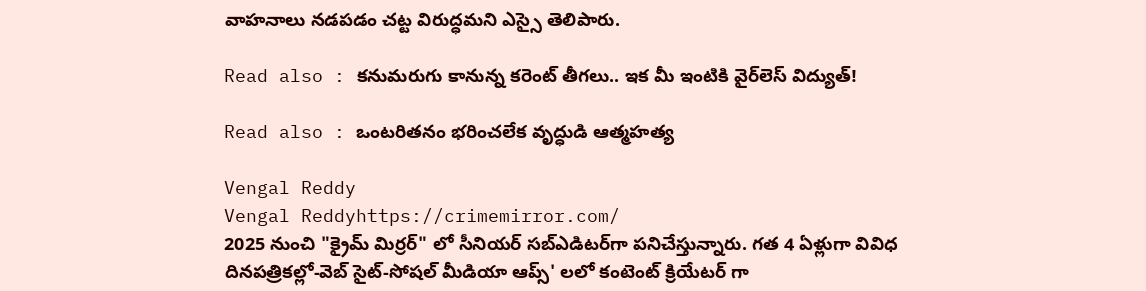వాహనాలు నడపడం చట్ట విరుద్ధమని ఎస్సై తెలిపారు.

Read also : కనుమరుగు కానున్న కరెంట్ తీగలు.. ఇక మీ ఇంటికి వైర్‌లెస్ విద్యుత్!

Read also : ఒంటరితనం భరించలేక వృద్ధుడి ఆత్మహత్య

Vengal Reddy
Vengal Reddyhttps://crimemirror.com/
2025 నుంచి "క్రైమ్ మిర్రర్" లో సీనియర్ సబ్‌ఎడిటర్‌గా పనిచేస్తున్నారు. గత 4 ఏళ్లుగా వివిధ దినపత్రికల్లో-వెబ్ సైట్-సోషల్ మీడియా ఆప్స్' లలో కంటెంట్ క్రియేటర్ గా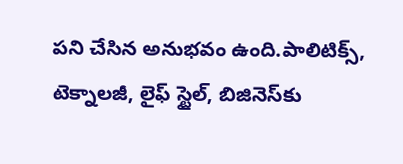పని చేసిన అనుభవం ఉంది.పాలిటిక్స్‌, టెక్నాలజీ, లైఫ్‌ స్టైల్‌, బిజినెస్‌కు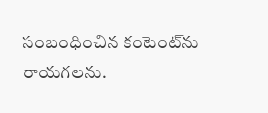సంబంధించిన కంటెంట్‌ను రాయగలను.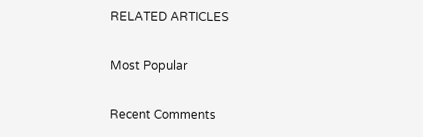RELATED ARTICLES

Most Popular

Recent Comments